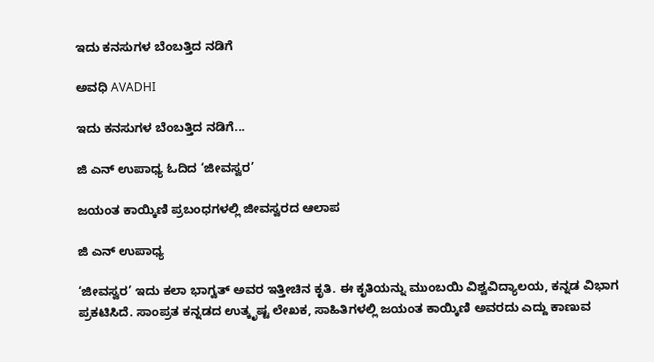ಇದು ಕನಸುಗಳ ಬೆಂಬತ್ತಿದ ನಡಿಗೆ‍

ಅವಧಿ AVADHI

ಇದು ಕನಸುಗಳ ಬೆಂಬತ್ತಿದ ನಡಿಗೆ...

ಜಿ ಎನ್ ಉಪಾಧ್ಯ ಓದಿದ ‘ಜೀವಸ್ವರ’

ಜಯಂತ ಕಾಯ್ಕಿಣಿ ಪ್ರಬಂಧಗಳಲ್ಲಿ ಜೀವಸ್ವರದ ಆಲಾಪ

ಜಿ ಎನ್ ಉಪಾಧ್ಯ

‘ಜೀವಸ್ವರ’ ಇದು ಕಲಾ ಭಾಗ್ವತ್ ಅವರ ಇತ್ತೀಚಿನ ಕೃತಿ. ಈ ಕೃತಿಯನ್ನು ಮುಂಬಯಿ ವಿಶ್ವವಿದ್ಯಾಲಯ, ಕನ್ನಡ ವಿಭಾಗ ಪ್ರಕಟಿಸಿದೆ. ಸಾಂಪ್ರತ ಕನ್ನಡದ ಉತ್ಕೃಷ್ಟ ಲೇಖಕ, ಸಾಹಿತಿಗಳಲ್ಲಿ ಜಯಂತ ಕಾಯ್ಕಿಣಿ ಅವರದು ಎದ್ದು ಕಾಣುವ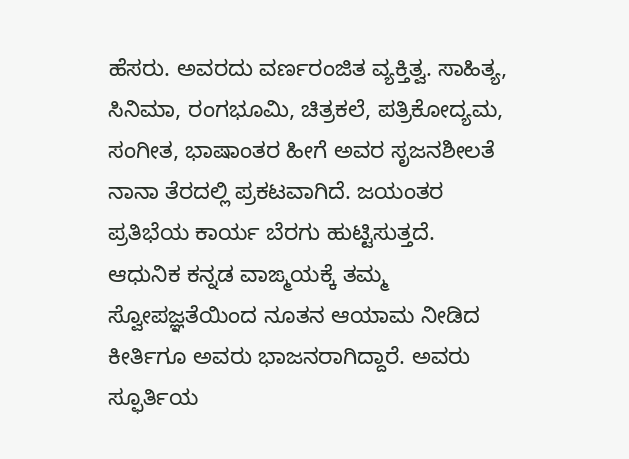ಹೆಸರು. ಅವರದು ವರ್ಣರಂಜಿತ ವ್ಯಕ್ತಿತ್ವ. ಸಾಹಿತ್ಯ, ಸಿನಿಮಾ, ರಂಗಭೂಮಿ, ಚಿತ್ರಕಲೆ, ಪತ್ರಿಕೋದ್ಯಮ, ಸಂಗೀತ, ಭಾಷಾಂತರ ಹೀಗೆ ಅವರ ಸೃಜನಶೀಲತೆ ನಾನಾ ತೆರದಲ್ಲಿ ಪ್ರಕಟವಾಗಿದೆ. ಜಯಂತರ ಪ್ರತಿಭೆಯ ಕಾರ್ಯ ಬೆರಗು ಹುಟ್ಟಿಸುತ್ತದೆ. ಆಧುನಿಕ ಕನ್ನಡ ವಾಙ್ಮಯಕ್ಕೆ ತಮ್ಮ ಸ್ವೋಪಜ್ಞತೆಯಿಂದ ನೂತನ ಆಯಾಮ ನೀಡಿದ ಕೀರ್ತಿಗೂ ಅವರು ಭಾಜನರಾಗಿದ್ದಾರೆ. ಅವರು ಸ್ಫೂರ್ತಿಯ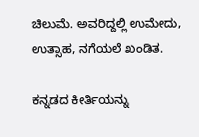ಚಿಲುಮೆ. ಅವರಿದ್ದಲ್ಲಿ ಉಮೇದು, ಉತ್ಸಾಹ, ನಗೆಯಲೆ ಖಂಡಿತ.

ಕನ್ನಡದ ಕೀರ್ತಿಯನ್ನು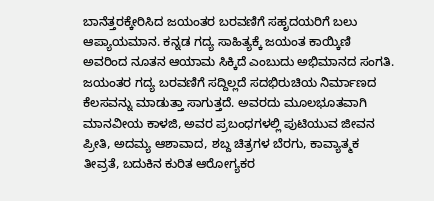ಬಾನೆತ್ತರಕ್ಕೇರಿಸಿದ ಜಯಂತರ ಬರವಣಿಗೆ ಸಹೃದಯರಿಗೆ ಬಲು ಆಪ್ಯಾಯಮಾನ. ಕನ್ನಡ ಗದ್ಯ ಸಾಹಿತ್ಯಕ್ಕೆ ಜಯಂತ ಕಾಯ್ಕಿಣಿ ಅವರಿಂದ ನೂತನ ಆಯಾಮ ಸಿಕ್ಕಿದೆ ಎಂಬುದು ಅಭಿಮಾನದ ಸಂಗತಿ. ಜಯಂತರ ಗದ್ಯ ಬರವಣಿಗೆ ಸದ್ದಿಲ್ಲದೆ ಸದಭಿರುಚಿಯ ನಿರ್ಮಾಣದ ಕೆಲಸವನ್ನು ಮಾಡುತ್ತಾ ಸಾಗುತ್ತದೆ. ಅವರದು ಮೂಲಭೂತವಾಗಿ ಮಾನವೀಯ ಕಾಳಜಿ, ಅವರ ಪ್ರಬಂಧಗಳಲ್ಲಿ ಪುಟಿಯುವ ಜೀವನ ಪ್ರೀತಿ, ಅದಮ್ಯ ಆಶಾವಾದ, ಶಬ್ದ ಚಿತ್ರಗಳ ಬೆರಗು, ಕಾವ್ಯಾತ್ಮಕ ತೀವ್ರತೆ, ಬದುಕಿನ ಕುರಿತ ಆರೋಗ್ಯಕರ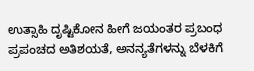ಉತ್ಸಾಹಿ ದೃಷ್ಟಿಕೋನ ಹೀಗೆ ಜಯಂತರ ಪ್ರಬಂಧ ಪ್ರಪಂಚದ ಅತಿಶಯತೆ, ಅನನ್ಯತೆಗಳನ್ನು ಬೆಳಕಿಗೆ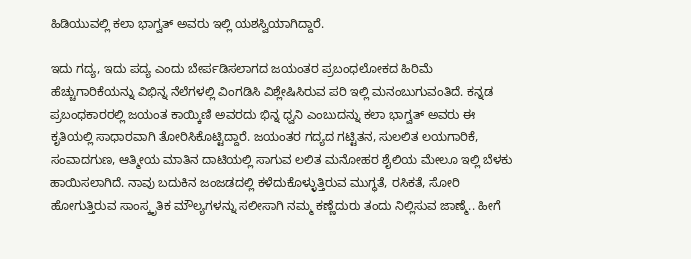ಹಿಡಿಯುವಲ್ಲಿ ಕಲಾ ಭಾಗ್ವತ್ ಅವರು ಇಲ್ಲಿ ಯಶಸ್ವಿಯಾಗಿದ್ದಾರೆ.

ಇದು ಗದ್ಯ, ಇದು ಪದ್ಯ ಎಂದು ಬೇರ್ಪಡಿಸಲಾಗದ ಜಯಂತರ ಪ್ರಬಂಧಲೋಕದ ಹಿರಿಮೆ ಹೆಚ್ಚುಗಾರಿಕೆಯನ್ನು ವಿಭಿನ್ನ ನೆಲೆಗಳಲ್ಲಿ ವಿಂಗಡಿಸಿ ವಿಶ್ಲೇಷಿಸಿರುವ ಪರಿ ಇಲ್ಲಿ ಮನಂಬುಗುವಂತಿದೆ. ಕನ್ನಡ ಪ್ರಬಂಧಕಾರರಲ್ಲಿ ಜಯಂತ ಕಾಯ್ಕಿಣಿ ಅವರದು ಭಿನ್ನ ಧ್ವನಿ ಎಂಬುದನ್ನು ಕಲಾ ಭಾಗ್ವತ್ ಅವರು ಈ ಕೃತಿಯಲ್ಲಿ ಸಾಧಾರವಾಗಿ ತೋರಿಸಿಕೊಟ್ಟಿದ್ದಾರೆ. ಜಯಂತರ ಗದ್ಯದ ಗಟ್ಟಿತನ, ಸುಲಲಿತ ಲಯಗಾರಿಕೆ, ಸಂವಾದಗುಣ, ಆತ್ಮೀಯ ಮಾತಿನ ದಾಟಿಯಲ್ಲಿ ಸಾಗುವ ಲಲಿತ ಮನೋಹರ ಶೈಲಿಯ ಮೇಲೂ ಇಲ್ಲಿ ಬೆಳಕು ಹಾಯಿಸಲಾಗಿದೆ. ನಾವು ಬದುಕಿನ ಜಂಜಡದಲ್ಲಿ ಕಳೆದುಕೊಳ್ಳುತ್ತಿರುವ ಮುಗ್ಧತೆ, ರಸಿಕತೆ, ಸೋರಿ ಹೋಗುತ್ತಿರುವ ಸಾಂಸ್ಕೃತಿಕ ಮೌಲ್ಯಗಳನ್ನು ಸಲೀಸಾಗಿ ನಮ್ಮ ಕಣ್ಣೆದುರು ತಂದು ನಿಲ್ಲಿಸುವ ಜಾಣ್ಮೆ.. ಹೀಗೆ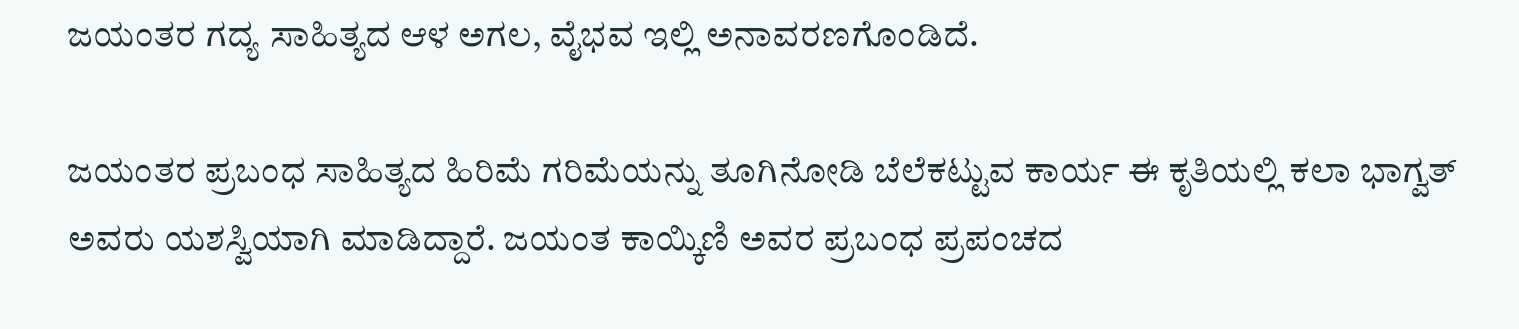ಜಯಂತರ ಗದ್ಯ ಸಾಹಿತ್ಯದ ಆಳ ಅಗಲ, ವೈಭವ ಇಲ್ಲಿ ಅನಾವರಣಗೊಂಡಿದೆ.

ಜಯಂತರ ಪ್ರಬಂಧ ಸಾಹಿತ್ಯದ ಹಿರಿಮೆ ಗರಿಮೆಯನ್ನು ತೂಗಿನೋಡಿ ಬೆಲೆಕಟ್ಟುವ ಕಾರ್ಯ ಈ ಕೃತಿಯಲ್ಲಿ ಕಲಾ ಭಾಗ್ವತ್ ಅವರು ಯಶಸ್ವಿಯಾಗಿ ಮಾಡಿದ್ದಾರೆ. ಜಯಂತ ಕಾಯ್ಕಿಣಿ ಅವರ ಪ್ರಬಂಧ ಪ್ರಪಂಚದ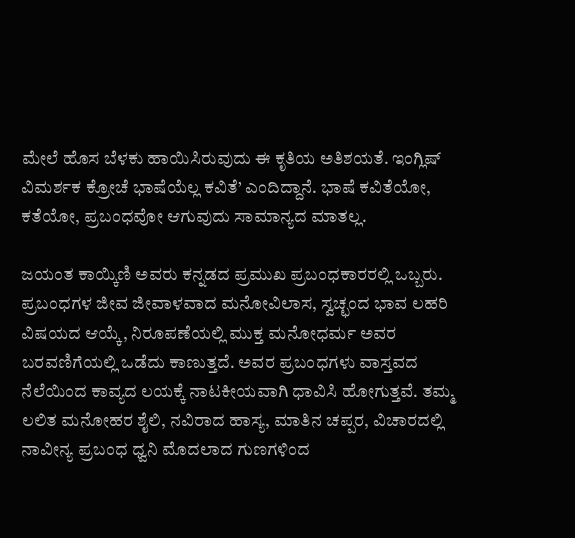ಮೇಲೆ ಹೊಸ ಬೆಳಕು ಹಾಯಿಸಿರುವುದು ಈ ಕೃತಿಯ ಅತಿಶಯತೆ. ಇಂಗ್ಲಿಷ್ ವಿಮರ್ಶಕ ಕ್ರೋಚೆ ಭಾಷೆಯೆಲ್ಲ ಕವಿತೆ’ ಎಂದಿದ್ದಾನೆ. ಭಾಷೆ ಕವಿತೆಯೋ, ಕತೆಯೋ, ಪ್ರಬಂಧವೋ ಆಗುವುದು ಸಾಮಾನ್ಯದ ಮಾತಲ್ಲ.

ಜಯಂತ ಕಾಯ್ಕಿಣಿ ಅವರು ಕನ್ನಡದ ಪ್ರಮುಖ ಪ್ರಬಂಧಕಾರರಲ್ಲಿ ಒಬ್ಬರು. ಪ್ರಬಂಧಗಳ ಜೀವ ಜೀವಾಳವಾದ ಮನೋವಿಲಾಸ, ಸ್ವಚ್ಛಂದ ಭಾವ ಲಹರಿ ವಿಷಯದ ಆಯ್ಕೆ, ನಿರೂಪಣೆಯಲ್ಲಿ ಮುಕ್ತ ಮನೋಧರ್ಮ ಅವರ ಬರವಣಿಗೆಯಲ್ಲಿ ಒಡೆದು ಕಾಣುತ್ತದೆ. ಅವರ ಪ್ರಬಂಧಗಳು ವಾಸ್ತವದ ನೆಲೆಯಿಂದ ಕಾವ್ಯದ ಲಯಕ್ಕೆ ನಾಟಕೀಯವಾಗಿ ಧಾವಿಸಿ ಹೋಗುತ್ತವೆ. ತಮ್ಮ ಲಲಿತ ಮನೋಹರ ಶೈಲಿ, ನವಿರಾದ ಹಾಸ್ಯ, ಮಾತಿನ ಚಪ್ಪರ, ವಿಚಾರದಲ್ಲಿ ನಾವೀನ್ಯ ಪ್ರಬಂಧ ಧ್ವನಿ ಮೊದಲಾದ ಗುಣಗಳಿಂದ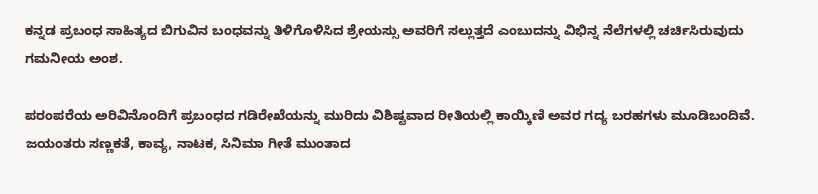ಕನ್ನಡ ಪ್ರಬಂಧ ಸಾಹಿತ್ಯದ ಬಿಗುವಿನ ಬಂಧವನ್ನು ತಿಳಿಗೊಳಿಸಿದ ಶ್ರೇಯಸ್ಸು ಅವರಿಗೆ ಸಲ್ಲುತ್ತದೆ ಎಂಬುದನ್ನು ವಿಭಿನ್ನ ನೆಲೆಗಳಲ್ಲಿ ಚರ್ಚಿಸಿರುವುದು ಗಮನೀಯ ಅಂಶ.

ಪರಂಪರೆಯ ಅರಿವಿನೊಂದಿಗೆ ಪ್ರಬಂಧದ ಗಡಿರೇಖೆಯನ್ನು ಮುರಿದು ವಿಶಿಷ್ಟವಾದ ರೀತಿಯಲ್ಲಿ ಕಾಯ್ಕಿಣಿ ಅವರ ಗದ್ಯ ಬರಹಗಳು ಮೂಡಿಬಂದಿವೆ. ಜಯಂತರು ಸಣ್ಣಕತೆ, ಕಾವ್ಯ, ನಾಟಕ, ಸಿನಿಮಾ ಗೀತೆ ಮುಂತಾದ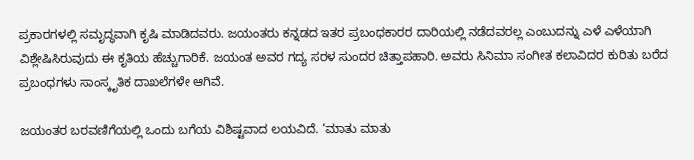ಪ್ರಕಾರಗಳಲ್ಲಿ ಸಮೃದ್ಧವಾಗಿ ಕೃಷಿ ಮಾಡಿದವರು. ಜಯಂತರು ಕನ್ನಡದ ಇತರ ಪ್ರಬಂಧಕಾರರ ದಾರಿಯಲ್ಲಿ ನಡೆದವರಲ್ಲ ಎಂಬುದನ್ನು ಎಳೆ ಎಳೆಯಾಗಿ ವಿಶ್ಲೇಷಿಸಿರುವುದು ಈ ಕೃತಿಯ ಹೆಚ್ಚುಗಾರಿಕೆ. ಜಯಂತ ಅವರ ಗದ್ಯ ಸರಳ ಸುಂದರ ಚಿತ್ತಾಪಹಾರಿ. ಅವರು ಸಿನಿಮಾ ಸಂಗೀತ ಕಲಾವಿದರ ಕುರಿತು ಬರೆದ ಪ್ರಬಂಧಗಳು ಸಾಂಸ್ಕೃತಿಕ ದಾಖಲೆಗಳೇ ಆಗಿವೆ.

ಜಯಂತರ ಬರವಣಿಗೆಯಲ್ಲಿ ಒಂದು ಬಗೆಯ ವಿಶಿಷ್ಟವಾದ ಲಯವಿದೆ. ‘ಮಾತು ಮಾತು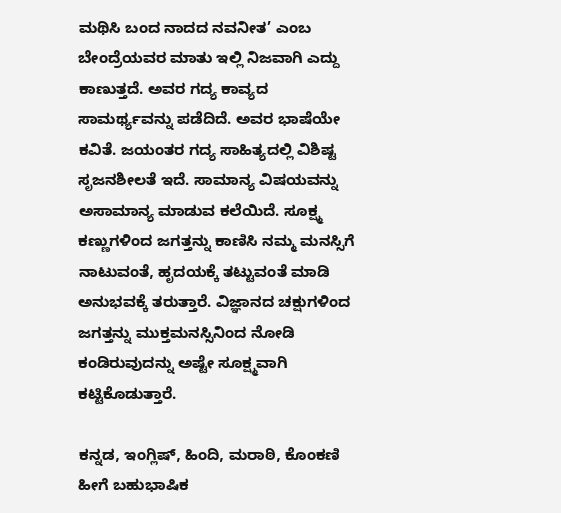ಮಥಿಸಿ ಬಂದ ನಾದದ ನವನೀತ’ ಎಂಬ ಬೇಂದ್ರೆಯವರ ಮಾತು ಇಲ್ಲಿ ನಿಜವಾಗಿ ಎದ್ದು ಕಾಣುತ್ತದೆ. ಅವರ ಗದ್ಯ ಕಾವ್ಯದ ಸಾಮರ್ಥ್ಯವನ್ನು ಪಡೆದಿದೆ. ಅವರ ಭಾಷೆಯೇ ಕವಿತೆ. ಜಯಂತರ ಗದ್ಯ ಸಾಹಿತ್ಯದಲ್ಲಿ ವಿಶಿಷ್ಟ ಸೃಜನಶೀಲತೆ ಇದೆ. ಸಾಮಾನ್ಯ ವಿಷಯವನ್ನು ಅಸಾಮಾನ್ಯ ಮಾಡುವ ಕಲೆಯಿದೆ. ಸೂಕ್ಷ್ಮ ಕಣ್ಣುಗಳಿಂದ ಜಗತ್ತನ್ನು ಕಾಣಿಸಿ ನಮ್ಮ ಮನಸ್ಸಿಗೆ ನಾಟುವಂತೆ, ಹೃದಯಕ್ಕೆ ತಟ್ಟುವಂತೆ ಮಾಡಿ ಅನುಭವಕ್ಕೆ ತರುತ್ತಾರೆ. ವಿಜ್ಞಾನದ ಚಕ್ಷುಗಳಿಂದ ಜಗತ್ತನ್ನು ಮುಕ್ತಮನಸ್ಸಿನಿಂದ ನೋಡಿ ಕಂಡಿರುವುದನ್ನು ಅಷ್ಟೇ ಸೂಕ್ಷ್ಮವಾಗಿ ಕಟ್ಟಿಕೊಡುತ್ತಾರೆ.

ಕನ್ನಡ, ಇಂಗ್ಲಿಷ್, ಹಿಂದಿ, ಮರಾಠಿ, ಕೊಂಕಣಿ ಹೀಗೆ ಬಹುಭಾಷಿಕ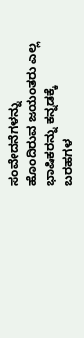ಸಂವೇದನೆಗಳನ್ನು ಹೊಂದಿರುವ ಜಯಂತರು ಎಲ್ಲ ಭಾಷಿಕರನ್ನು ಕನ್ನಡಕ್ಕೆ ಬರಹಗಳ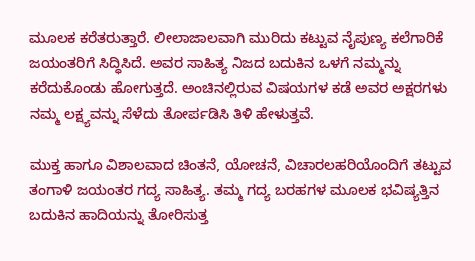ಮೂಲಕ ಕರೆತರುತ್ತಾರೆ. ಲೀಲಾಜಾಲವಾಗಿ ಮುರಿದು ಕಟ್ಟುವ ನೈಪುಣ್ಯ ಕಲೆಗಾರಿಕೆ ಜಯಂತರಿಗೆ ಸಿದ್ಧಿಸಿದೆ. ಅವರ ಸಾಹಿತ್ಯ ನಿಜದ ಬದುಕಿನ ಒಳಗೆ ನಮ್ಮನ್ನು ಕರೆದುಕೊಂಡು ಹೋಗುತ್ತದೆ. ಅಂಚಿನಲ್ಲಿರುವ ವಿಷಯಗಳ ಕಡೆ ಅವರ ಅಕ್ಷರಗಳು ನಮ್ಮ ಲಕ್ಷ್ಯವನ್ನು ಸೆಳೆದು ತೋರ್ಪಡಿಸಿ ತಿಳಿ ಹೇಳುತ್ತವೆ.

ಮುಕ್ತ ಹಾಗೂ ವಿಶಾಲವಾದ ಚಿಂತನೆ, ಯೋಚನೆ, ವಿಚಾರಲಹರಿಯೊಂದಿಗೆ ತಟ್ಟುವ ತಂಗಾಳಿ ಜಯಂತರ ಗದ್ಯ ಸಾಹಿತ್ಯ. ತಮ್ಮ ಗದ್ಯ ಬರಹಗಳ ಮೂಲಕ ಭವಿಷ್ಯತ್ತಿನ ಬದುಕಿನ ಹಾದಿಯನ್ನು ತೋರಿಸುತ್ತ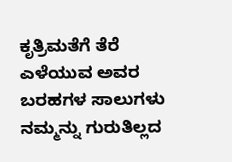ಕೃತ್ರಿಮತೆಗೆ ತೆರೆ ಎಳೆಯುವ ಅವರ ಬರಹಗಳ ಸಾಲುಗಳು ನಮ್ಮನ್ನು ಗುರುತಿಲ್ಲದ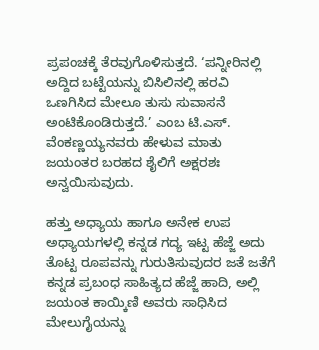ಪ್ರಪಂಚಕ್ಕೆ ತೆರವುಗೊಳಿಸುತ್ತದೆ. ‘ಪನ್ನೀರಿನಲ್ಲಿ ಅದ್ದಿದ ಬಟ್ಟೆಯನ್ನು ಬಿಸಿಲಿನಲ್ಲಿ ಹರವಿ ಒಣಗಿಸಿದ ಮೇಲೂ ತುಸು ಸುವಾಸನೆ ಅಂಟಿಕೊಂಡಿರುತ್ತದೆ.’ ಎಂಬ ಟಿ.ಎಸ್. ವೆಂಕಣ್ಣಯ್ಯನವರು ಹೇಳುವ ಮಾತು ಜಯಂತರ ಬರಹದ ಶೈಲಿಗೆ ಅಕ್ಷರಶಃ ಅನ್ವಯಿಸುವುದು.

ಹತ್ತು ಅಧ್ಯಾಯ ಹಾಗೂ ಅನೇಕ ಉಪ ಅಧ್ಯಾಯಗಳಲ್ಲಿ ಕನ್ನಡ ಗದ್ಯ ಇಟ್ಟ ಹೆಜ್ಜೆ ಅದು ತೊಟ್ಟ ರೂಪವನ್ನು ಗುರುತಿಸುವುದರ ಜತೆ ಜತೆಗೆ ಕನ್ನಡ ಪ್ರಬಂಧ ಸಾಹಿತ್ಯದ ಹೆಜ್ಜೆ ಹಾದಿ, ಅಲ್ಲಿ ಜಯಂತ ಕಾಯ್ಕಿಣಿ ಅವರು ಸಾಧಿಸಿದ ಮೇಲುಗೈಯನ್ನು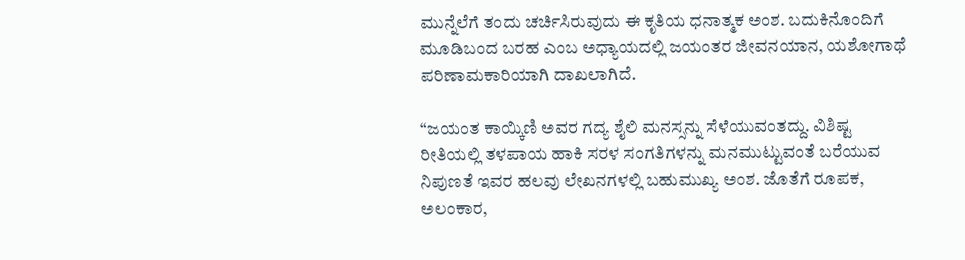ಮುನ್ನೆಲೆಗೆ ತಂದು ಚರ್ಚಿಸಿರುವುದು ಈ ಕೃತಿಯ ಧನಾತ್ಮಕ ಅಂಶ. ಬದುಕಿನೊಂದಿಗೆ ಮೂಡಿಬಂದ ಬರಹ ಎಂಬ ಅಧ್ಯಾಯದಲ್ಲಿ ಜಯಂತರ ಜೀವನಯಾನ, ಯಶೋಗಾಥೆ ಪರಿಣಾಮಕಾರಿಯಾಗಿ ದಾಖಲಾಗಿದೆ.

“ಜಯಂತ ಕಾಯ್ಕಿಣಿ ಅವರ ಗದ್ಯ ಶೈಲಿ ಮನಸ್ಸನ್ನು ಸೆಳೆಯುವಂತದ್ದು. ವಿಶಿಷ್ಟ ರೀತಿಯಲ್ಲಿ ತಳಪಾಯ ಹಾಕಿ ಸರಳ ಸಂಗತಿಗಳನ್ನು ಮನಮುಟ್ಟುವಂತೆ ಬರೆಯುವ ನಿಪುಣತೆ ಇವರ ಹಲವು ಲೇಖನಗಳಲ್ಲಿ ಬಹುಮುಖ್ಯ ಅಂಶ. ಜೊತೆಗೆ ರೂಪಕ, ಅಲಂಕಾರ,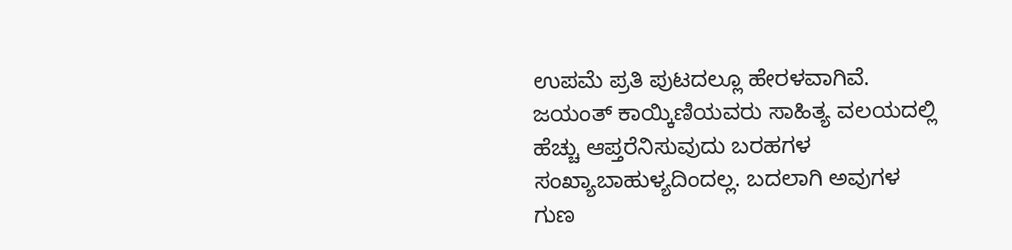ಉಪಮೆ ಪ್ರತಿ ಪುಟದಲ್ಲೂ ಹೇರಳವಾಗಿವೆ. ಜಯಂತ್ ಕಾಯ್ಕಿಣಿಯವರು ಸಾಹಿತ್ಯ ವಲಯದಲ್ಲಿ ಹೆಚ್ಚು ಆಪ್ತರೆನಿಸುವುದು ಬರಹಗಳ ಸಂಖ್ಯಾಬಾಹುಳ್ಯದಿಂದಲ್ಲ. ಬದಲಾಗಿ ಅವುಗಳ ಗುಣ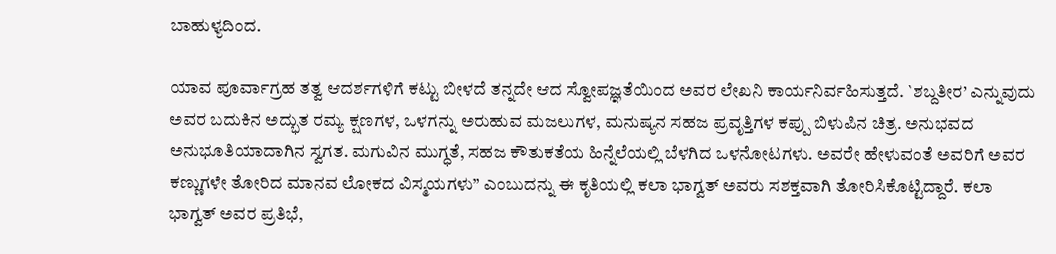ಬಾಹುಳ್ಯದಿಂದ.

ಯಾವ ಪೂರ್ವಾಗ್ರಹ ತತ್ವ ಆದರ್ಶಗಳಿಗೆ ಕಟ್ಟು ಬೀಳದೆ ತನ್ನದೇ ಆದ ಸ್ವೋಪಜ್ಞತೆಯಿಂದ ಅವರ ಲೇಖನಿ ಕಾರ್ಯನಿರ್ವಹಿಸುತ್ತದೆ. `ಶಬ್ದತೀರ’ ಎನ್ನುವುದು ಅವರ ಬದುಕಿನ ಅದ್ಭುತ ರಮ್ಯ ಕ್ಷಣಗಳ, ಒಳಗನ್ನು ಅರುಹುವ ಮಜಲುಗಳ, ಮನುಷ್ಯನ ಸಹಜ ಪ್ರವೃತ್ತಿಗಳ ಕಪ್ಪು ಬಿಳುಪಿನ ಚಿತ್ರ. ಅನುಭವದ ಅನುಭೂತಿಯಾದಾಗಿನ ಸ್ವಗತ. ಮಗುವಿನ ಮುಗ್ಧತೆ, ಸಹಜ ಕೌತುಕತೆಯ ಹಿನ್ನೆಲೆಯಲ್ಲಿ ಬೆಳಗಿದ ಒಳನೋಟಗಳು. ಅವರೇ ಹೇಳುವಂತೆ ಅವರಿಗೆ ಅವರ ಕಣ್ಣುಗಳೇ ತೋರಿದ ಮಾನವ ಲೋಕದ ವಿಸ್ಮಯಗಳು” ಎಂಬುದನ್ನು ಈ ಕೃತಿಯಲ್ಲಿ ಕಲಾ ಭಾಗ್ವತ್ ಅವರು ಸಶಕ್ತವಾಗಿ ತೋರಿಸಿಕೊಟ್ಟಿದ್ದಾರೆ. ಕಲಾ ಭಾಗ್ವತ್ ಅವರ ಪ್ರತಿಭೆ,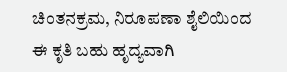ಚಿಂತನಕ್ರಮ, ನಿರೂಪಣಾ ಶೈಲಿಯಿಂದ ಈ ಕೃತಿ ಬಹು ಹೃದ್ಯವಾಗಿ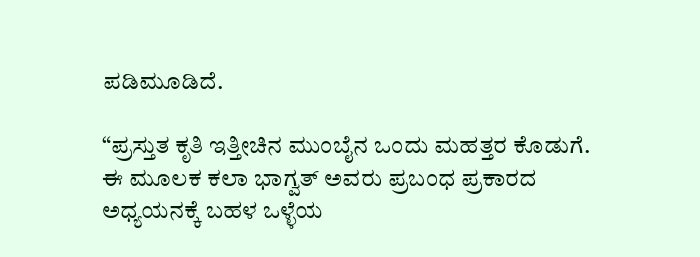ಪಡಿಮೂಡಿದೆ.

“ಪ್ರಸ್ತುತ ಕೃತಿ ಇತ್ತೀಚಿನ ಮುಂಬೈನ ಒಂದು ಮಹತ್ತರ ಕೊಡುಗೆ. ಈ ಮೂಲಕ ಕಲಾ ಭಾಗ್ವತ್ ಅವರು ಪ್ರಬಂಧ ಪ್ರಕಾರದ ಅಧ್ಯಯನಕ್ಕೆ ಬಹಳ ಒಳ್ಳೆಯ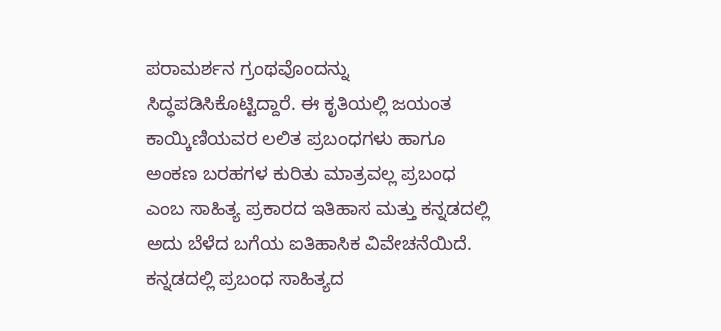ಪರಾಮರ್ಶನ ಗ್ರಂಥವೊಂದನ್ನು ಸಿದ್ಧಪಡಿಸಿಕೊಟ್ಟಿದ್ದಾರೆ. ಈ ಕೃತಿಯಲ್ಲಿ ಜಯಂತ ಕಾಯ್ಕಿಣಿಯವರ ಲಲಿತ ಪ್ರಬಂಧಗಳು ಹಾಗೂ ಅಂಕಣ ಬರಹಗಳ ಕುರಿತು ಮಾತ್ರವಲ್ಲ ಪ್ರಬಂಧ ಎಂಬ ಸಾಹಿತ್ಯ ಪ್ರಕಾರದ ಇತಿಹಾಸ ಮತ್ತು ಕನ್ನಡದಲ್ಲಿ ಅದು ಬೆಳೆದ ಬಗೆಯ ಐತಿಹಾಸಿಕ ವಿವೇಚನೆಯಿದೆ. ಕನ್ನಡದಲ್ಲಿ ಪ್ರಬಂಧ ಸಾಹಿತ್ಯದ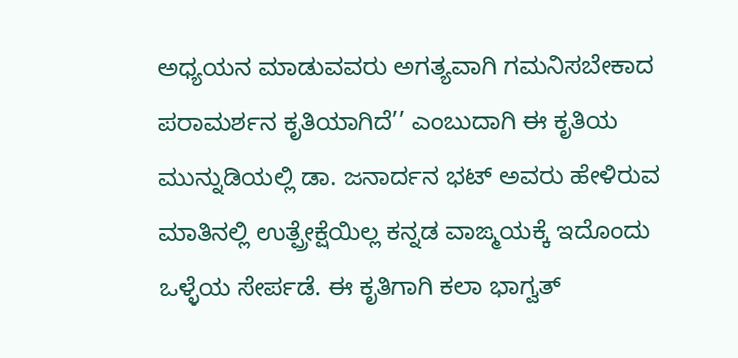ಅಧ್ಯಯನ ಮಾಡುವವರು ಅಗತ್ಯವಾಗಿ ಗಮನಿಸಬೇಕಾದ ಪರಾಮರ್ಶನ ಕೃತಿಯಾಗಿದೆ’’ ಎಂಬುದಾಗಿ ಈ ಕೃತಿಯ ಮುನ್ನುಡಿಯಲ್ಲಿ ಡಾ. ಜನಾರ್ದನ ಭಟ್ ಅವರು ಹೇಳಿರುವ ಮಾತಿನಲ್ಲಿ ಉತ್ಪ್ರೇಕ್ಷೆಯಿಲ್ಲ ಕನ್ನಡ ವಾಙ್ಮಯಕ್ಕೆ ಇದೊಂದು ಒಳ್ಳೆಯ ಸೇರ್ಪಡೆ. ಈ ಕೃತಿಗಾಗಿ ಕಲಾ ಭಾಗ್ವತ್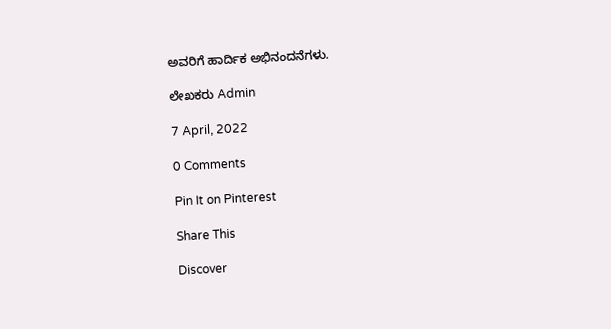ಅವರಿಗೆ ಹಾರ್ದಿಕ ಅಭಿನಂದನೆಗಳು.

ಲೇಖಕರು Admin

7 April, 2022

0 Comments

Pin It on Pinterest

Share This

Discover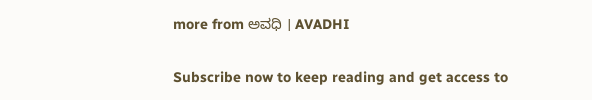more from ಅವಧಿ । AVADHI

Subscribe now to keep reading and get access to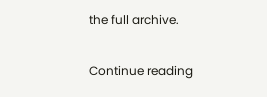the full archive.

Continue reading